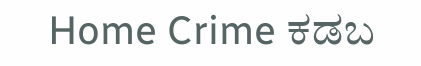Home Crime ಕಡಬ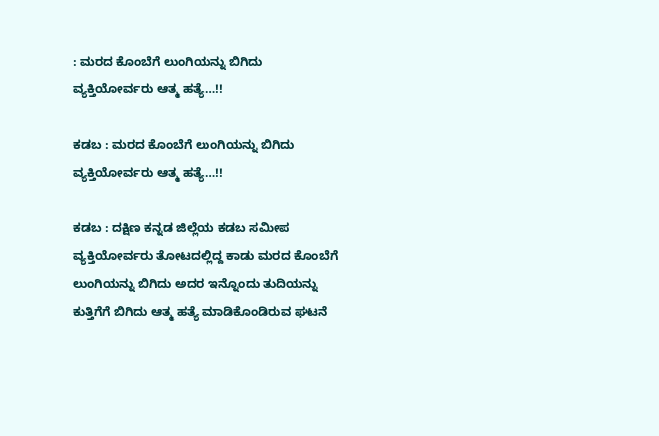: ಮರದ ಕೊಂಬೆಗೆ ಲುಂಗಿಯನ್ನು ಬಿಗಿದು ವ್ಯಕ್ತಿಯೋರ್ವರು ಆತ್ಮ ಹತ್ಯೆ…!!

ಕಡಬ : ಮರದ ಕೊಂಬೆಗೆ ಲುಂಗಿಯನ್ನು ಬಿಗಿದು ವ್ಯಕ್ತಿಯೋರ್ವರು ಆತ್ಮ ಹತ್ಯೆ…!!

ಕಡಬ : ದಕ್ಷಿಣ ಕನ್ನಡ ಜಿಲ್ಲೆಯ ಕಡಬ ಸಮೀಪ ವ್ಯಕ್ತಿಯೋರ್ವರು ತೋಟದಲ್ಲಿದ್ದ ಕಾಡು ಮರದ ಕೊಂಬೆಗೆ ಲುಂಗಿಯನ್ನು ಬಿಗಿದು ಅದರ ಇನ್ನೊಂದು ತುದಿಯನ್ನು ಕುತ್ತಿಗೆಗೆ ಬಿಗಿದು ಆತ್ಮ ಹತ್ಯೆ ಮಾಡಿಕೊಂಡಿರುವ ಘಟನೆ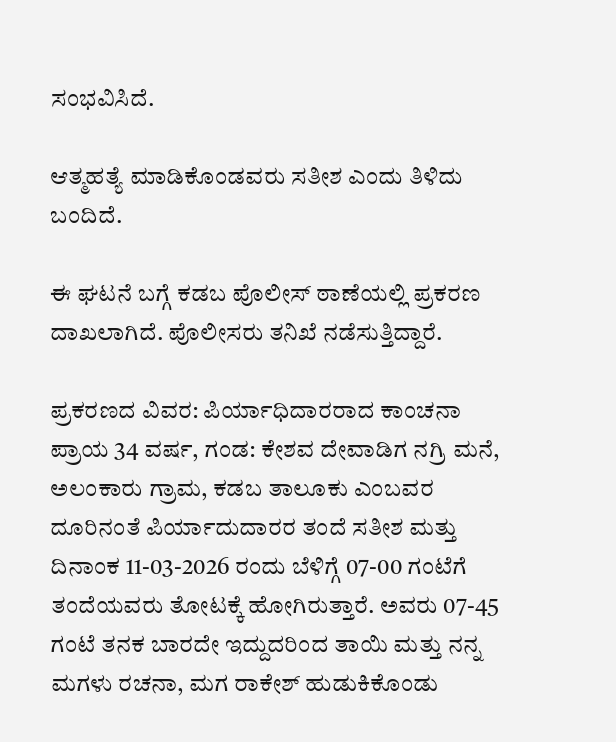ಸಂಭವಿಸಿದೆ.

ಆತ್ಮಹತ್ಯೆ ಮಾಡಿಕೊಂಡವರು ಸತೀಶ ಎಂದು ತಿಳಿದು ಬಂದಿದೆ.

ಈ ಘಟನೆ ಬಗ್ಗೆ ಕಡಬ ಪೊಲೀಸ್ ಠಾಣೆಯಲ್ಲಿ ಪ್ರಕರಣ ದಾಖಲಾಗಿದೆ. ಪೊಲೀಸರು ತನಿಖೆ ನಡೆಸುತ್ತಿದ್ದಾರೆ.

ಪ್ರಕರಣದ ವಿವರ: ಪಿರ್ಯಾಧಿದಾರರಾದ ಕಾಂಚನಾ ಪ್ರಾಯ 34 ವರ್ಷ, ಗಂಡ: ಕೇಶವ ದೇವಾಡಿಗ ನಗ್ರಿ ಮನೆ, ಅಲಂಕಾರು ಗ್ರಾಮ, ಕಡಬ ತಾಲೂಕು ಎಂಬವರ ದೂರಿನಂತೆ ಪಿರ್ಯಾದುದಾರರ ತಂದೆ ಸತೀಶ ಮತ್ತು ದಿನಾಂಕ 11-03-2026 ರಂದು ಬೆಳಿಗ್ಗೆ 07-00 ಗಂಟೆಗೆ ತಂದೆಯವರು ತೋಟಕ್ಕೆ ಹೋಗಿರುತ್ತಾರೆ. ಅವರು 07-45 ಗಂಟೆ ತನಕ ಬಾರದೇ ಇದ್ದುದರಿಂದ ತಾಯಿ ಮತ್ತು ನನ್ನ ಮಗಳು ರಚನಾ, ಮಗ ರಾಕೇಶ್ ಹುಡುಕಿಕೊಂಡು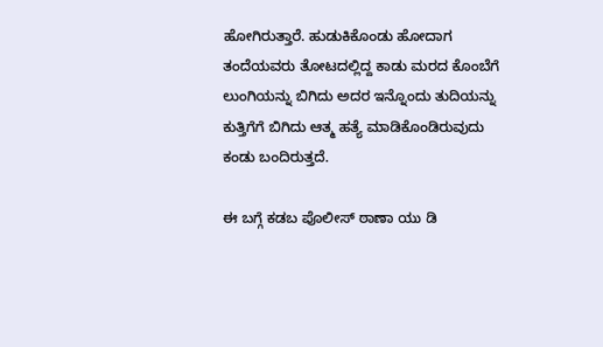ಹೋಗಿರುತ್ತಾರೆ. ಹುಡುಕಿಕೊಂಡು ಹೋದಾಗ ತಂದೆಯವರು ತೋಟದಲ್ಲಿದ್ದ ಕಾಡು ಮರದ ಕೊಂಬೆಗೆ ಲುಂಗಿಯನ್ನು ಬಿಗಿದು ಅದರ ಇನ್ನೊಂದು ತುದಿಯನ್ನು ಕುತ್ತಿಗೆಗೆ ಬಿಗಿದು ಆತ್ಮ ಹತ್ಯೆ ಮಾಡಿಕೊಂಡಿರುವುದು ಕಂಡು ಬಂದಿರುತ್ತದೆ.

ಈ ಬಗ್ಗೆ ಕಡಬ ಪೊಲೀಸ್‌‌ ಠಾಣಾ ಯು ಡಿ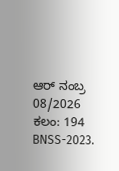ಆರ್‌ ನಂಬ್ರ 08/2026 ಕಲಂ: 194 BNSS-2023.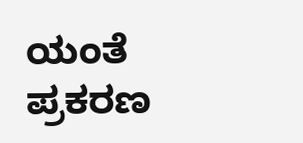ಯಂತೆ ಪ್ರಕರಣ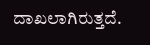ದಾಖಲಾಗಿರುತ್ತದೆ.